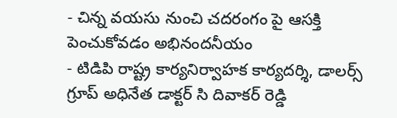- చిన్న వయసు నుంచి చదరంగం పై ఆసక్తి పెంచుకోవడం అభినందనీయం
- టిడిపి రాష్ట్ర కార్యనిర్వాహక కార్యదర్శి, డాలర్స్ గ్రూప్ అధినేత డాక్టర్ సి దివాకర్ రెడ్డి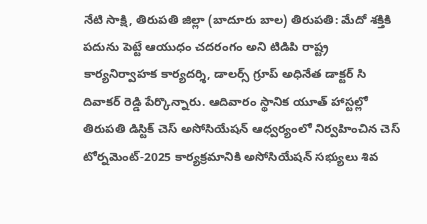నేటి సాక్షి, తిరుపతి జిల్లా (బాదూరు బాల) తిరుపతి: మేదో శక్తికి పదును పెట్టే ఆయుధం చదరంగం అని టిడిపి రాష్ట్ర కార్యనిర్వాహక కార్యదర్శి, డాలర్స్ గ్రూప్ అధినేత డాక్టర్ సి దివాకర్ రెడ్డి పేర్కొన్నారు. ఆదివారం స్థానిక యూత్ హాస్టల్లో తిరుపతి డిస్టిక్ చెస్ అసోసియేషన్ ఆధ్వర్యంలో నిర్వహించిన చెస్ టోర్నమెంట్-2025 కార్యక్రమానికి అసోసియేషన్ సభ్యులు శివ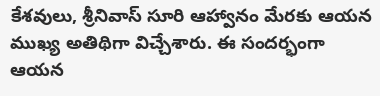కేశవులు, శ్రీనివాస్ సూరి ఆహ్వానం మేరకు ఆయన ముఖ్య అతిథిగా విచ్చేశారు. ఈ సందర్భంగా ఆయన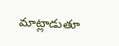మాట్లాడుతూ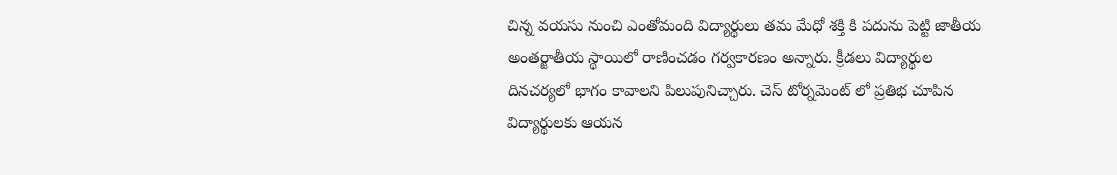చిన్న వయసు నుంచి ఎంతోమంది విద్యార్థులు తమ మేధో శక్తి కి పదును పెట్టి జాతీయ అంతర్జాతీయ స్థాయిలో రాణించడం గర్వకారణం అన్నారు. క్రీడలు విద్యార్థుల దినచర్యలో భాగం కావాలని పిలుపునిచ్చారు. చెస్ టోర్నమెంట్ లో ప్రతిభ చూపిన విద్యార్థులకు ఆయన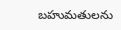బహుమతులను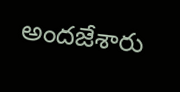అందజేశారు